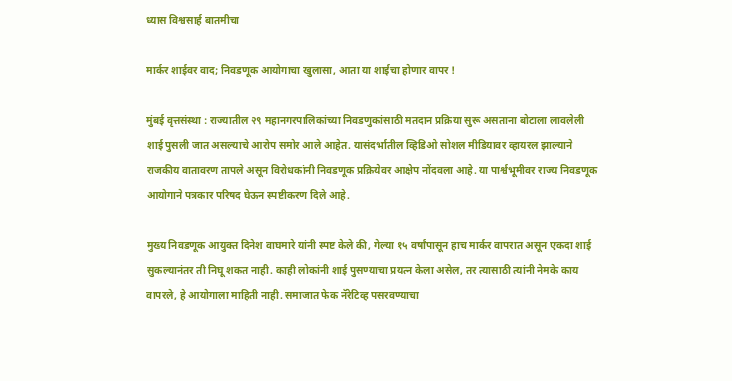ध्यास विश्वसार्ह बातमीचा

मार्कर शाईवर वाद; निवडणूक आयोगाचा खुलासा, आता या शाईचा होणार वापर !

मुंबई वृत्तसंस्था : राज्यातील २९ महानगरपालिकांच्या निवडणुकांसाठी मतदान प्रक्रिया सुरू असताना बोटाला लावलेली शाई पुसली जात असल्याचे आरोप समोर आले आहेत. यासंदर्भातील व्हिडिओ सोशल मीडियावर व्हायरल झाल्याने राजकीय वातावरण तापले असून विरोधकांनी निवडणूक प्रक्रियेवर आक्षेप नोंदवला आहे. या पार्श्वभूमीवर राज्य निवडणूक आयोगाने पत्रकार परिषद घेऊन स्पष्टीकरण दिले आहे.

मुख्य निवडणूक आयुक्त दिनेश वाघमारे यांनी स्पष्ट केले की, गेल्या १५ वर्षांपासून हाच मार्कर वापरात असून एकदा शाई सुकल्यानंतर ती निघू शकत नाही. काही लोकांनी शाई पुसण्याचा प्रयत्न केला असेल, तर त्यासाठी त्यांनी नेमके काय वापरले, हे आयोगाला माहिती नाही. समाजात फेक नॅरेटिव्ह पसरवण्याचा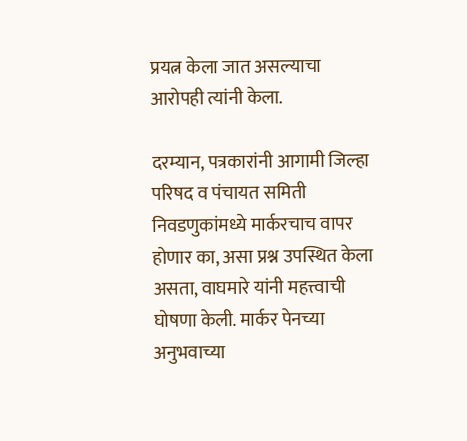प्रयत्न केला जात असल्याचा आरोपही त्यांनी केला.

दरम्यान, पत्रकारांनी आगामी जिल्हा परिषद व पंचायत समिती निवडणुकांमध्ये मार्करचाच वापर होणार का, असा प्रश्न उपस्थित केला असता, वाघमारे यांनी महत्त्वाची घोषणा केली. मार्कर पेनच्या अनुभवाच्या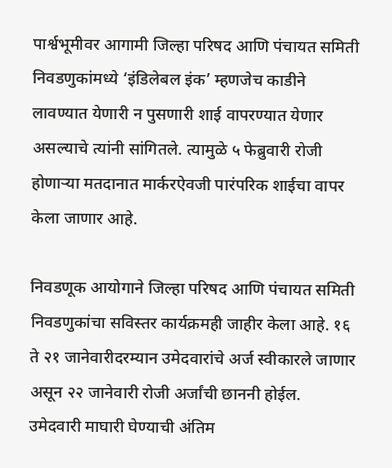पार्श्वभूमीवर आगामी जिल्हा परिषद आणि पंचायत समिती निवडणुकांमध्ये ‘इंडिलेबल इंक’ म्हणजेच काडीने लावण्यात येणारी न पुसणारी शाई वापरण्यात येणार असल्याचे त्यांनी सांगितले. त्यामुळे ५ फेब्रुवारी रोजी होणाऱ्या मतदानात मार्करऐवजी पारंपरिक शाईचा वापर केला जाणार आहे.

निवडणूक आयोगाने जिल्हा परिषद आणि पंचायत समिती निवडणुकांचा सविस्तर कार्यक्रमही जाहीर केला आहे. १६ ते २१ जानेवारीदरम्यान उमेदवारांचे अर्ज स्वीकारले जाणार असून २२ जानेवारी रोजी अर्जांची छाननी होईल. उमेदवारी माघारी घेण्याची अंतिम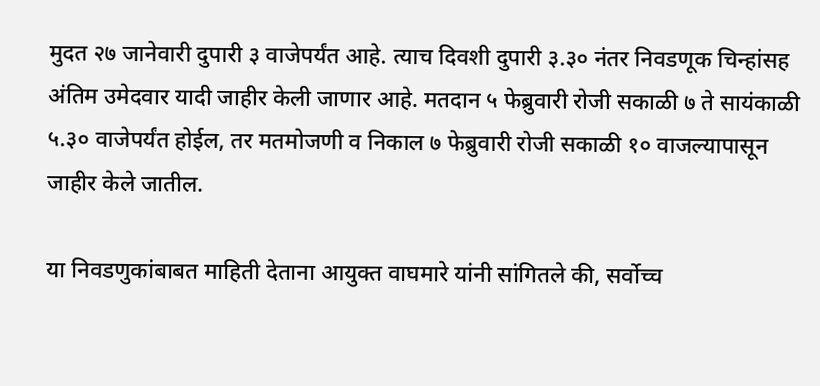मुदत २७ जानेवारी दुपारी ३ वाजेपर्यंत आहे. त्याच दिवशी दुपारी ३.३० नंतर निवडणूक चिन्हांसह अंतिम उमेदवार यादी जाहीर केली जाणार आहे. मतदान ५ फेब्रुवारी रोजी सकाळी ७ ते सायंकाळी ५.३० वाजेपर्यंत होईल, तर मतमोजणी व निकाल ७ फेब्रुवारी रोजी सकाळी १० वाजल्यापासून जाहीर केले जातील.

या निवडणुकांबाबत माहिती देताना आयुक्त वाघमारे यांनी सांगितले की, सर्वोच्च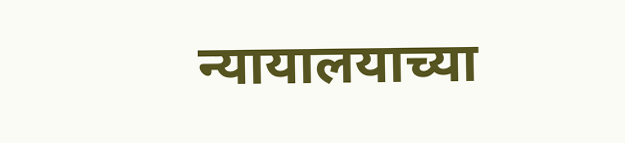न्यायालयाच्या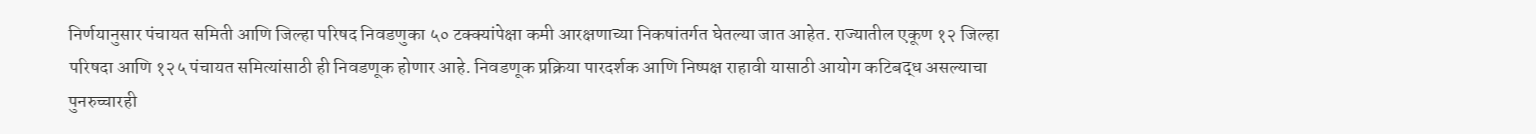निर्णयानुसार पंचायत समिती आणि जिल्हा परिषद निवडणुका ५० टक्क्यांपेक्षा कमी आरक्षणाच्या निकषांतर्गत घेतल्या जात आहेत. राज्यातील एकूण १२ जिल्हा परिषदा आणि १२५ पंचायत समित्यांसाठी ही निवडणूक होणार आहे. निवडणूक प्रक्रिया पारदर्शक आणि निष्पक्ष राहावी यासाठी आयोग कटिबद्ध असल्याचा पुनरुच्चारही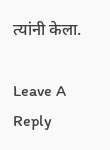त्यांनी केला.

Leave A Reply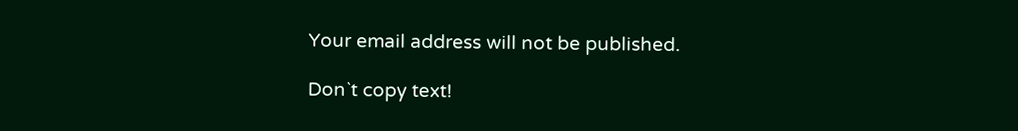Your email address will not be published.

Don`t copy text!